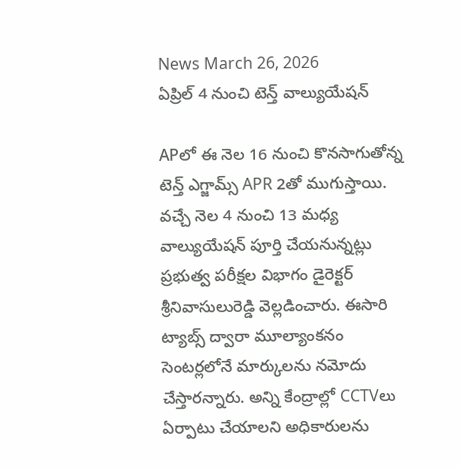News March 26, 2026
ఏప్రిల్ 4 నుంచి టెన్త్ వాల్యుయేషన్

APలో ఈ నెల 16 నుంచి కొనసాగుతోన్న టెన్త్ ఎగ్జామ్స్ APR 2తో ముగుస్తాయి. వచ్చే నెల 4 నుంచి 13 మధ్య వాల్యుయేషన్ పూర్తి చేయనున్నట్లు ప్రభుత్వ పరీక్షల విభాగం డైరెక్టర్ శ్రీనివాసులురెడ్డి వెల్లడించారు. ఈసారి ట్యాబ్స్ ద్వారా మూల్యాంకనం సెంటర్లలోనే మార్కులను నమోదు చేస్తారన్నారు. అన్ని కేంద్రాల్లో CCTVలు ఏర్పాటు చేయాలని అధికారులను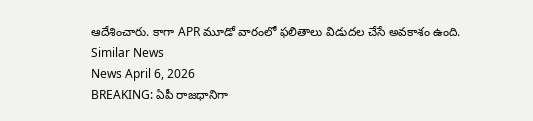ఆదేశించారు. కాగా APR మూడో వారంలో ఫలితాలు విడుదల చేసే అవకాశం ఉంది.
Similar News
News April 6, 2026
BREAKING: ఏపీ రాజధానిగా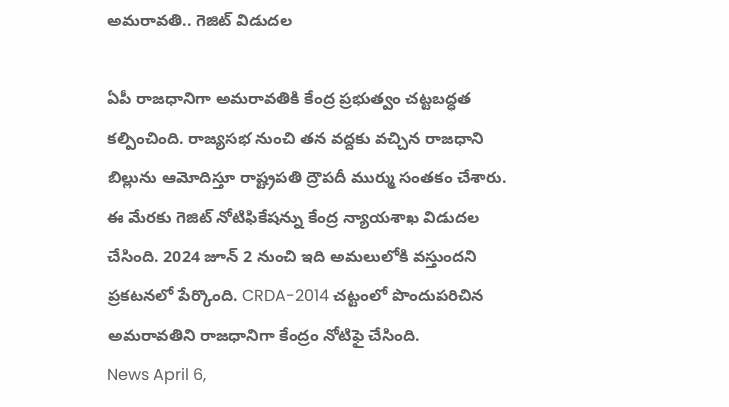అమరావతి.. గెజిట్ విడుదల

ఏపీ రాజధానిగా అమరావతికి కేంద్ర ప్రభుత్వం చట్టబద్ధత కల్పించింది. రాజ్యసభ నుంచి తన వద్దకు వచ్చిన రాజధాని బిల్లును ఆమోదిస్తూ రాష్ట్రపతి ద్రౌపదీ ముర్ము సంతకం చేశారు. ఈ మేరకు గెజిట్ నోటిఫికేషన్ను కేంద్ర న్యాయశాఖ విడుదల చేసింది. 2024 జూన్ 2 నుంచి ఇది అమలులోకి వస్తుందని ప్రకటనలో పేర్కొంది. CRDA-2014 చట్టంలో పొందుపరిచిన అమరావతిని రాజధానిగా కేంద్రం నోటిఫై చేసింది.
News April 6,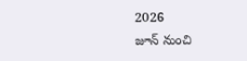2026
జూన్ నుంచి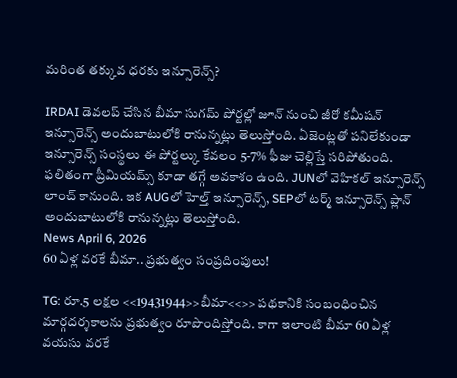మరింత తక్కువ ధరకు ఇన్సూరెన్స్?

IRDAI డెవలప్ చేసిన బీమా సుగమ్ పోర్టల్లో జూన్ నుంచి జీరో కమీషన్ ఇన్సూరెన్స్ అందుబాటులోకి రానున్నట్లు తెలుస్తోంది. ఏజెంట్లతో పనిలేకుండా ఇన్సూరెన్స్ సంస్థలు ఈ పోర్టల్కు కేవలం 5-7% ఫీజు చెల్లిస్తే సరిపోతుంది. ఫలితంగా ప్రీమియమ్స్ కూడా తగ్గే అవకాశం ఉంది. JUNలో వెహికల్ ఇన్సూరెన్స్ లాంచ్ కానుంది. ఇక AUGలో హెల్త్ ఇన్సూరెన్స్, SEPలో టర్మ్ ఇన్సూరెన్స్ ప్లాన్ అందుబాటులోకి రానున్నట్లు తెలుస్తోంది.
News April 6, 2026
60 ఏళ్ల వరకే బీమా.. ప్రభుత్వం సంప్రదింపులు!

TG: రూ.5 లక్షల <<19431944>>బీమా<<>> పథకానికి సంబంధించిన మార్గదర్శకాలను ప్రభుత్వం రూపొందిస్తోంది. కాగా ఇలాంటి బీమా 60 ఏళ్ల వయసు వరకే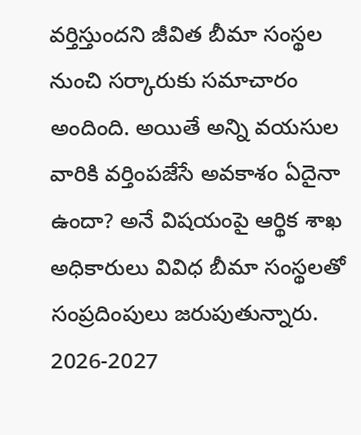వర్తిస్తుందని జీవిత బీమా సంస్థల నుంచి సర్కారుకు సమాచారం అందింది. అయితే అన్ని వయసుల వారికి వర్తింపజేసే అవకాశం ఏదైనా ఉందా? అనే విషయంపై ఆర్థిక శాఖ అధికారులు వివిధ బీమా సంస్థలతో సంప్రదింపులు జరుపుతున్నారు. 2026-2027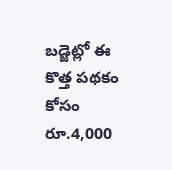బడ్జెట్లో ఈ కొత్త పథకం కోసం రూ.4,000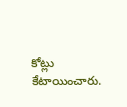కోట్లు కేటాయించారు.